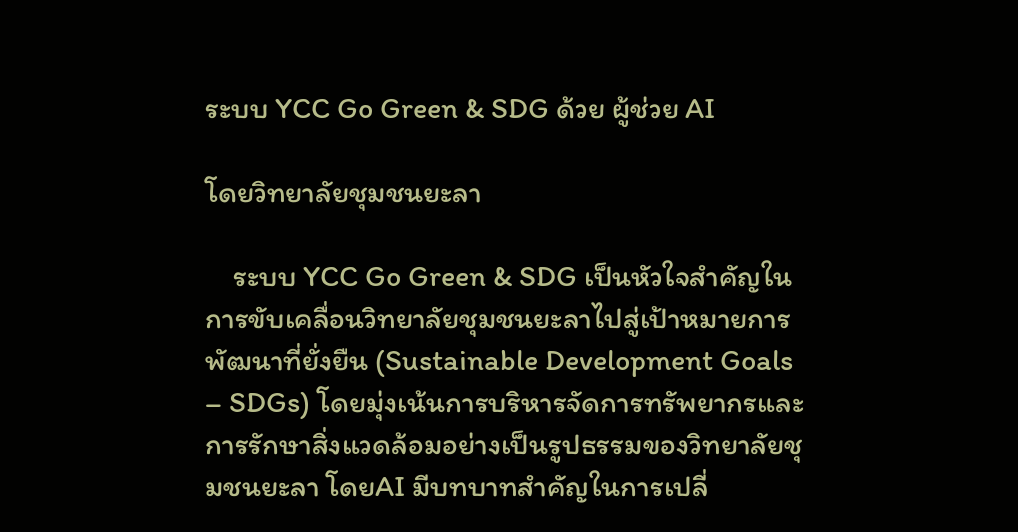ระบบ YCC Go Green & SDG ด้วย ผู้ช่วย AI

โดยวิทยาลัยชุมชนยะลา

    ระบบ YCC Go Green & SDG เป็นหัวใจสำคัญในการขับเคลื่อนวิทยาลัยชุมชนยะลาไปสู่เป้าหมายการพัฒนาที่ยั่งยืน (Sustainable Development Goals – SDGs) โดยมุ่งเน้นการบริหารจัดการทรัพยากรและการรักษาสิ่งแวดล้อมอย่างเป็นรูปธรรมของวิทยาลัยชุมชนยะลา โดยAI มีบทบาทสำคัญในการเปลี่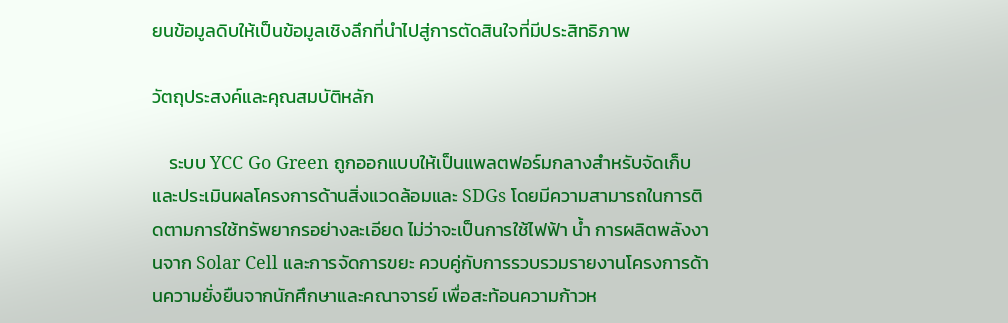ยนข้อมูลดิบให้เป็นข้อมูลเชิงลึกที่นำไปสู่การตัดสินใจที่มีประสิทธิภาพ

วัตถุประสงค์และคุณสมบัติหลัก

    ระบบ YCC Go Green ถูกออกแบบให้เป็นแพลตฟอร์มกลางสำหรับจัดเก็บและประเมินผลโครงการด้านสิ่งแวดล้อมและ SDGs โดยมีความสามารถในการติดตามการใช้ทรัพยากรอย่างละเอียด ไม่ว่าจะเป็นการใช้ไฟฟ้า น้ำ การผลิตพลังงานจาก Solar Cell และการจัดการขยะ ควบคู่กับการรวบรวมรายงานโครงการด้านความยั่งยืนจากนักศึกษาและคณาจารย์ เพื่อสะท้อนความก้าวห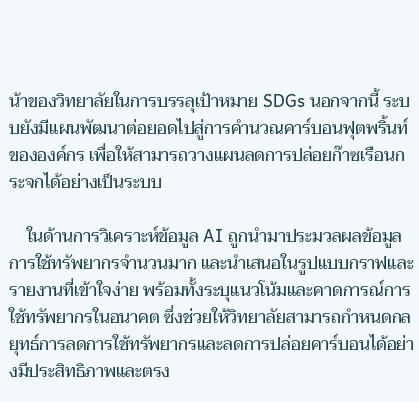น้าของวิทยาลัยในการบรรลุเป้าหมาย SDGs นอกจากนี้ ระบบยังมีแผนพัฒนาต่อยอดไปสู่การคำนวณคาร์บอนฟุตพริ้นท์ขององค์กร เพื่อให้สามารถวางแผนลดการปล่อยก๊าซเรือนกระจกได้อย่างเป็นระบบ

    ในด้านการวิเคราะห์ข้อมูล AI ถูกนำมาประมวลผลข้อมูลการใช้ทรัพยากรจำนวนมาก และนำเสนอในรูปแบบกราฟและรายงานที่เข้าใจง่าย พร้อมทั้งระบุแนวโน้มและคาดการณ์การใช้ทรัพยากรในอนาคต ซึ่งช่วยให้วิทยาลัยสามารถกำหนดกลยุทธ์การลดการใช้ทรัพยากรและลดการปล่อยคาร์บอนได้อย่างมีประสิทธิภาพและตรง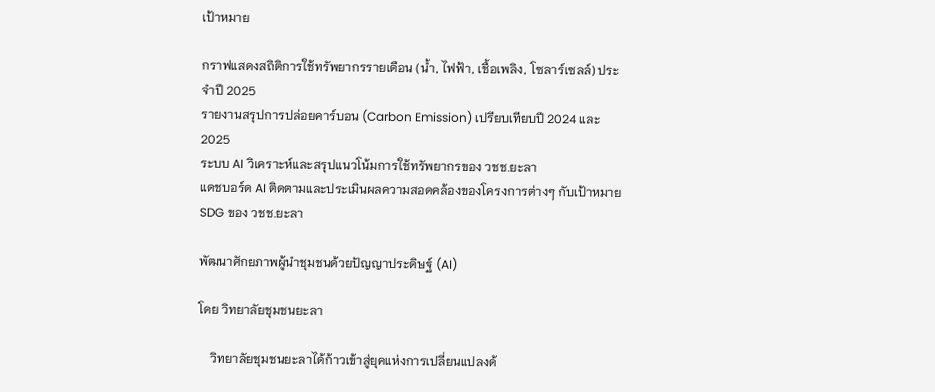เป้าหมาย

กราฟแสดงสถิติการใช้ทรัพยากรรายเดือน (น้ำ, ไฟฟ้า, เชื้อเพลิง, โซลาร์เซลล์) ประจำปี 2025
รายงานสรุปการปล่อยคาร์บอน (Carbon Emission) เปรียบเทียบปี 2024 และ 2025
ระบบ AI วิเคราะห์และสรุปแนวโน้มการใช้ทรัพยากรของ วชช.ยะลา
แดชบอร์ด AI ติดตามและประเมินผลความสอดคล้องของโครงการต่างๆ กับเป้าหมาย SDG ของ วชช.ยะลา

พัฒนาศักยภาพผู้นำชุมชนด้วยปัญญาประดิษฐ์ (AI)

โดย วิทยาลัยชุมชนยะลา

    วิทยาลัยชุมชนยะลาได้ก้าวเข้าสู่ยุคแห่งการเปลี่ยนแปลงด้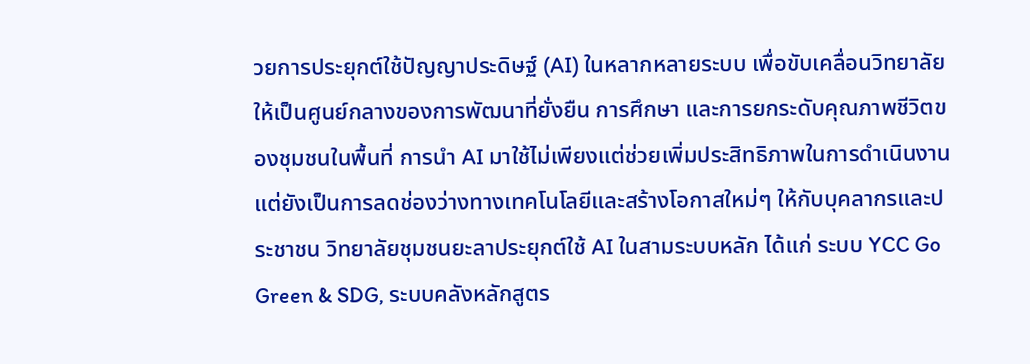วยการประยุกต์ใช้ปัญญาประดิษฐ์ (AI) ในหลากหลายระบบ เพื่อขับเคลื่อนวิทยาลัยให้เป็นศูนย์กลางของการพัฒนาที่ยั่งยืน การศึกษา และการยกระดับคุณภาพชีวิตของชุมชนในพื้นที่ การนำ AI มาใช้ไม่เพียงแต่ช่วยเพิ่มประสิทธิภาพในการดำเนินงาน แต่ยังเป็นการลดช่องว่างทางเทคโนโลยีและสร้างโอกาสใหม่ๆ ให้กับบุคลากรและประชาชน วิทยาลัยชุมชนยะลาประยุกต์ใช้ AI ในสามระบบหลัก ได้แก่ ระบบ YCC Go Green & SDG, ระบบคลังหลักสูตร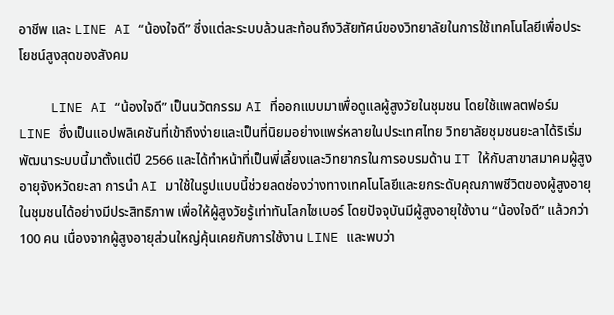อาชีพ และ LINE AI “น้องใจดี” ซึ่งแต่ละระบบล้วนสะท้อนถึงวิสัยทัศน์ของวิทยาลัยในการใช้เทคโนโลยีเพื่อประโยชน์สูงสุดของสังคม

    LINE AI “น้องใจดี” เป็นนวัตกรรม AI ที่ออกแบบมาเพื่อดูแลผู้สูงวัยในชุมชน โดยใช้แพลตฟอร์ม LINE ซึ่งเป็นแอปพลิเคชันที่เข้าถึงง่ายและเป็นที่นิยมอย่างแพร่หลายในประเทศไทย วิทยาลัยชุมชนยะลาได้ริเริ่มพัฒนาระบบนี้มาตั้งแต่ปี 2566 และได้ทำหน้าที่เป็นพี่เลี้ยงและวิทยากรในการอบรมด้าน IT ให้กับสาขาสมาคมผู้สูงอายุจังหวัดยะลา การนำ AI มาใช้ในรูปแบบนี้ช่วยลดช่องว่างทางเทคโนโลยีและยกระดับคุณภาพชีวิตของผู้สูงอายุในชุมชนได้อย่างมีประสิทธิภาพ เพื่อให้ผู้สูงวัยรู้เท่าทันโลกไซเบอร์ โดยปัจจุบันมีผู้สูงอายุใช้งาน “น้องใจดี” แล้วกว่า 100 คน เนื่องจากผู้สูงอายุส่วนใหญ่คุ้นเคยกับการใช้งาน LINE และพบว่า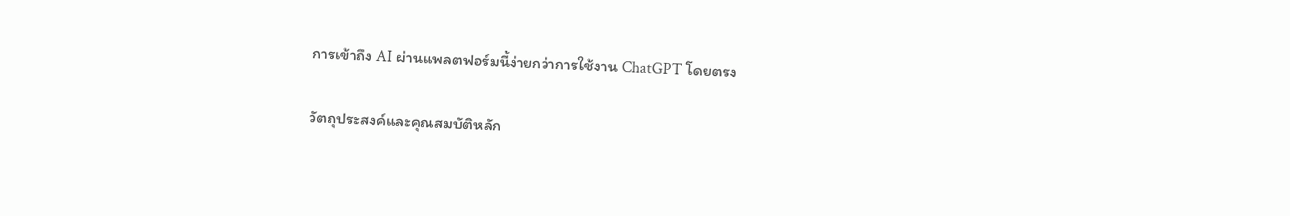การเข้าถึง AI ผ่านแพลตฟอร์มนี้ง่ายกว่าการใช้งาน ChatGPT โดยตรง

วัตถุประสงค์และคุณสมบัติหลัก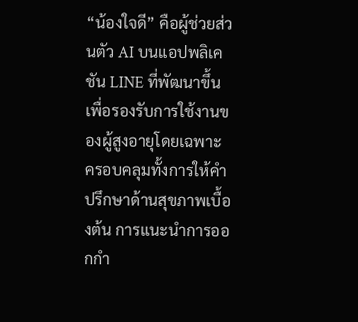“น้องใจดี” คือผู้ช่วยส่วนตัว AI บนแอปพลิเคชัน LINE ที่พัฒนาขึ้นเพื่อรองรับการใช้งานของผู้สูงอายุโดยเฉพาะ ครอบคลุมทั้งการให้คำปรึกษาด้านสุขภาพเบื้องต้น การแนะนำการออกกำ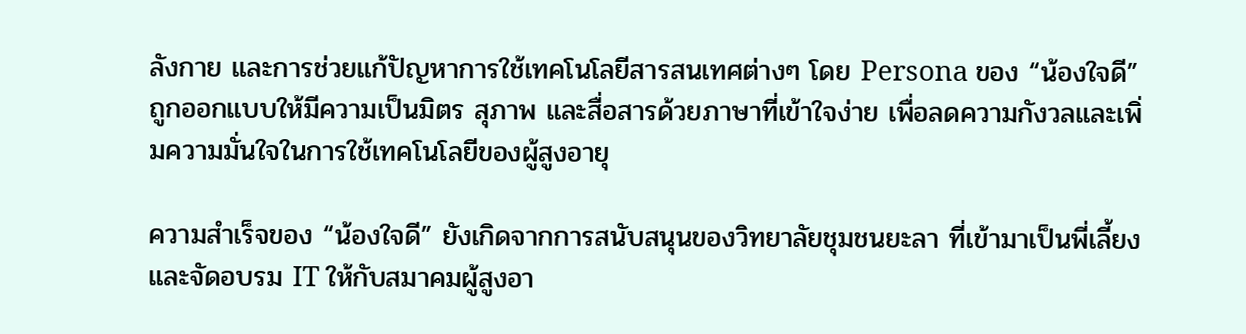ลังกาย และการช่วยแก้ปัญหาการใช้เทคโนโลยีสารสนเทศต่างๆ โดย Persona ของ “น้องใจดี” ถูกออกแบบให้มีความเป็นมิตร สุภาพ และสื่อสารด้วยภาษาที่เข้าใจง่าย เพื่อลดความกังวลและเพิ่มความมั่นใจในการใช้เทคโนโลยีของผู้สูงอายุ

ความสำเร็จของ “น้องใจดี” ยังเกิดจากการสนับสนุนของวิทยาลัยชุมชนยะลา ที่เข้ามาเป็นพี่เลี้ยงและจัดอบรม IT ให้กับสมาคมผู้สูงอา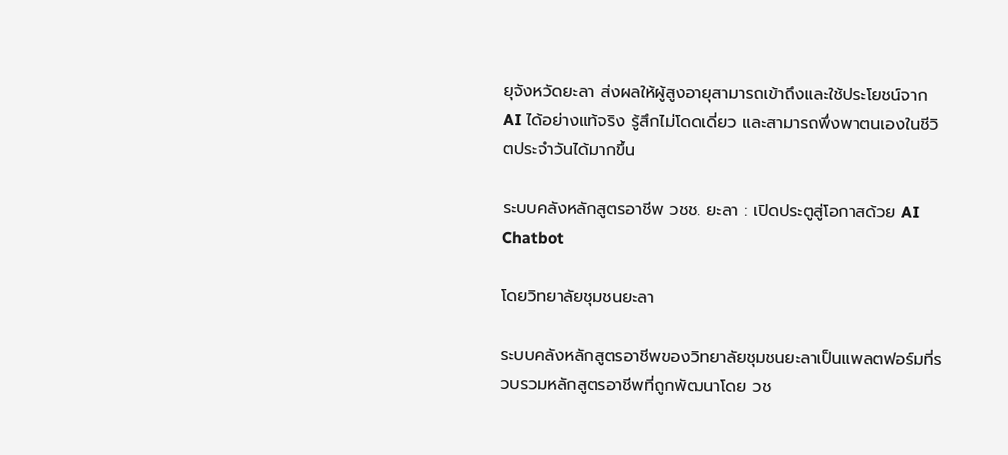ยุจังหวัดยะลา ส่งผลให้ผู้สูงอายุสามารถเข้าถึงและใช้ประโยชน์จาก AI ได้อย่างแท้จริง รู้สึกไม่โดดเดี่ยว และสามารถพึ่งพาตนเองในชีวิตประจำวันได้มากขึ้น

ระบบคลังหลักสูตรอาชีพ วชช. ยะลา : เปิดประตูสู่โอกาสด้วย AI Chatbot

โดยวิทยาลัยชุมชนยะลา

ระบบคลังหลักสูตรอาชีพของวิทยาลัยชุมชนยะลาเป็นแพลตฟอร์มที่รวบรวมหลักสูตรอาชีพที่ถูกพัฒนาโดย วช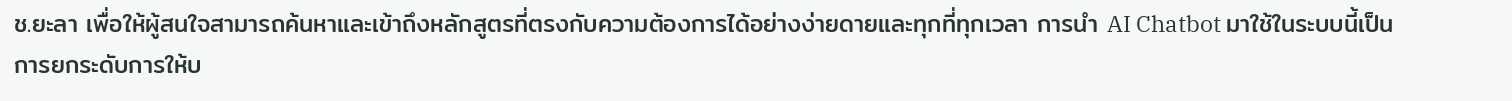ช.ยะลา เพื่อให้ผู้สนใจสามารถค้นหาและเข้าถึงหลักสูตรที่ตรงกับความต้องการได้อย่างง่ายดายและทุกที่ทุกเวลา การนำ AI Chatbot มาใช้ในระบบนี้เป็นการยกระดับการให้บ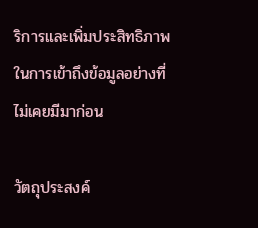ริการและเพิ่มประสิทธิภาพในการเข้าถึงข้อมูลอย่างที่ไม่เคยมีมาก่อน

วัตถุประสงค์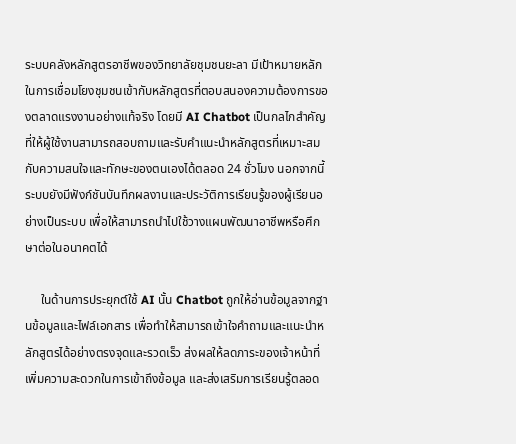ระบบคลังหลักสูตรอาชีพของวิทยาลัยชุมชนยะลา มีเป้าหมายหลักในการเชื่อมโยงชุมชนเข้ากับหลักสูตรที่ตอบสนองความต้องการของตลาดแรงงานอย่างแท้จริง โดยมี AI Chatbot เป็นกลไกสำคัญที่ให้ผู้ใช้งานสามารถสอบถามและรับคำแนะนำหลักสูตรที่เหมาะสมกับความสนใจและทักษะของตนเองได้ตลอด 24 ชั่วโมง นอกจากนี้ ระบบยังมีฟังก์ชันบันทึกผลงานและประวัติการเรียนรู้ของผู้เรียนอย่างเป็นระบบ เพื่อให้สามารถนำไปใช้วางแผนพัฒนาอาชีพหรือศึกษาต่อในอนาคตได้

     ในด้านการประยุกต์ใช้ AI นั้น Chatbot ถูกให้อ่านข้อมูลจากฐานข้อมูลและไฟล์เอกสาร เพื่อทำให้สามารถเข้าใจคำถามและแนะนำหลักสูตรได้อย่างตรงจุดและรวดเร็ว ส่งผลให้ลดภาระของเจ้าหน้าที่ เพิ่มความสะดวกในการเข้าถึงข้อมูล และส่งเสริมการเรียนรู้ตลอด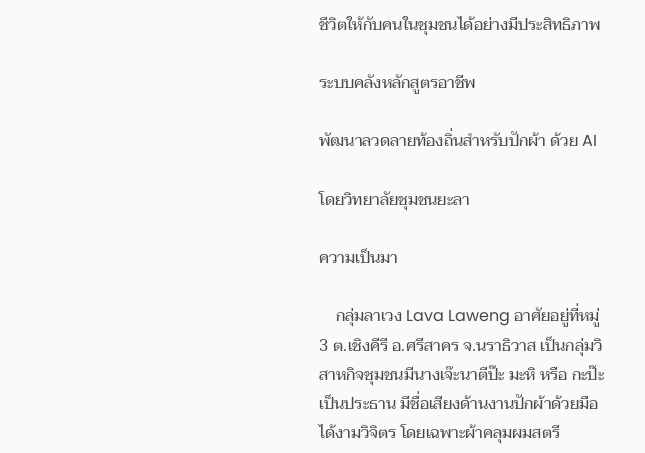ชีวิตให้กับคนในชุมชนได้อย่างมีประสิทธิภาพ

ระบบคลังหลักสูตรอาชีพ

พัฒนาลวดลายท้องถิ่นสำหรับปักผ้า ด้วย AI

โดยวิทยาลัยชุมชนยะลา

ความเป็นมา

    กลุ่มลาเวง Lava Laweng อาศัยอยู่ที่หมู่ 3 ต.เชิงคีรี อ.ศรีสาคร จ.นราธิวาส เป็นกลุ่มวิสาหกิจชุมชนมีนางเจ๊ะนาตีป๊ะ มะหิ หรือ กะป๊ะเป็นประธาน มีชื่อเสียงด้านงานปักผ้าด้วยมือได้งามวิจิตร โดยเฉพาะผ้าคลุมผมสตรี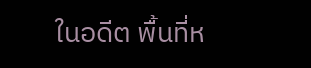ในอดีต พื้นที่ห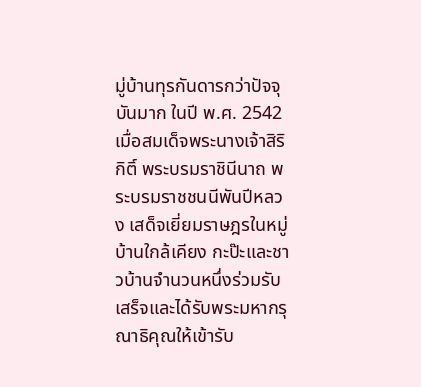มู่บ้านทุรกันดารกว่าปัจจุบันมาก ในปี พ.ศ. 2542 เมื่อสมเด็จพระนางเจ้าสิริกิติ์ พระบรมราชินีนาถ พระบรมราชชนนีพันปีหลวง เสด็จเยี่ยมราษฎรในหมู่บ้านใกล้เคียง กะป๊ะและชาวบ้านจำนวนหนึ่งร่วมรับเสร็จและได้รับพระมหากรุณาธิคุณให้เข้ารับ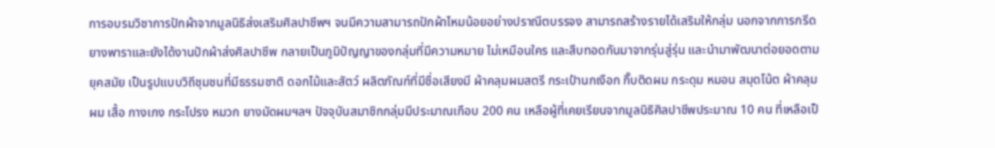การอบรมวิชาการปักผ้าจากมูลนิธิส่งเสริมศิลปาชีพฯ จนมีความสามารถปักผ้าไหมน้อยอย่างปราณีตบรรจง สามารถสร้างรายได้เสริมให้กลุ่ม นอกจากการกรีดยางพาราและยังได้งานปักผ้าส่งศิลปาชีพ กลายเป็นภูมิปัญญาของกลุ่มที่มีความหมาย ไม่เหมือนใคร และสืบทอดกันมาจากรุ่นสู่รุ่น และนำมาพัฒนาต่อยอดตามยุคสมัย เป็นรูปแบบวิถีชุมชนที่มีธรรมชาติ ดอกไม้และสัตว์ ผลิตภัณฑ์ที่มีชื่อเสียงมี ผ้าคลุมผมสตรี กระเป๋านกเงือก กิ๊บติดผม กระดุม หมอน สมุดโน้ต ผ้าคลุมผม เสื้อ กางเกง กระโปรง หมวก ยางมัดผมฯลฯ ปัจจุบันสมาชิกกลุ่มมีประมาณเกือบ 200 คน เหลือผู้ที่เคยเรียนจากมูลนิธิศิลปาชีพประมาณ 10 คน ที่เหลือเป็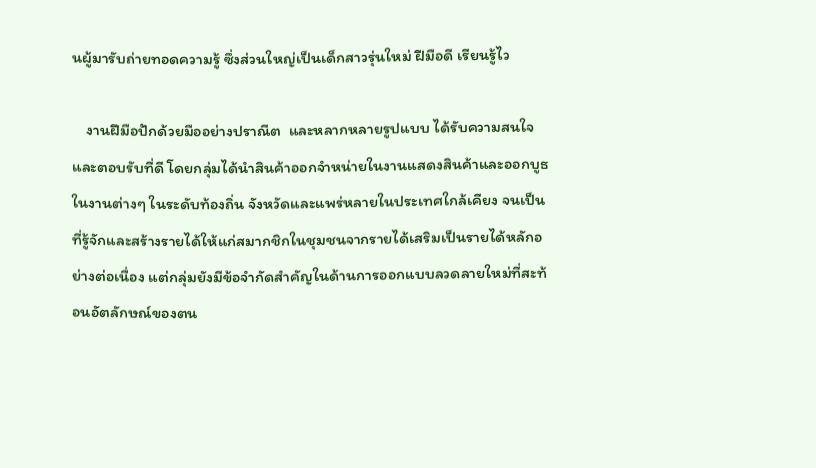นผู้มารับถ่ายทอดความรู้ ซึ่งส่วนใหญ่เป็นเด็กสาวรุ่นใหม่ ฝีมือดี เรียนรู้ไว

    งานฝีมือปักด้วยมืออย่างปราณีต  และหลากหลายรูปแบบ ได้รับความสนใจและตอบรับที่ดี โดยกลุ่มได้นำสินค้าออกจำหน่ายในงานแสดงสินค้าและออกบูธในงานต่างๆ ในระดับท้องถิ่น จังหวัดและแพร่หลายในประเทศใกล้เคียง จนเป็นที่รู้จักและสร้างรายได้ให้แก่สมากชิกในชุมชนจากรายได้เสริมเป็นรายได้หลักอย่างต่อเนื่อง แต่กลุ่มยังมีข้อจำกัดสำคัญในด้านการออกแบบลวดลายใหม่ที่สะท้อนอัตลักษณ์ของตน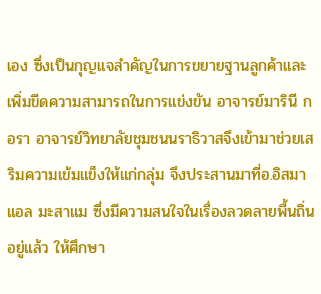เอง ซึ่งเป็นกุญแจสำคัญในการขยายฐานลูกค้าและเพิ่มขีดความสามารถในการแข่งขัน อาจารย์มารินี กอรา อาจารย์วิทยาลัยชุมชนนราธิวาสจึงเข้ามาช่วยเสริมความเข้มแข็งให้แก่กลุ่ม จึงประสานมาที่อ.อิสมาแอล มะสาแม ซึ่งมีความสนใจในเรื่องลวดลายพื้นถิ่นอยู่แล้ว ให้ศึกษา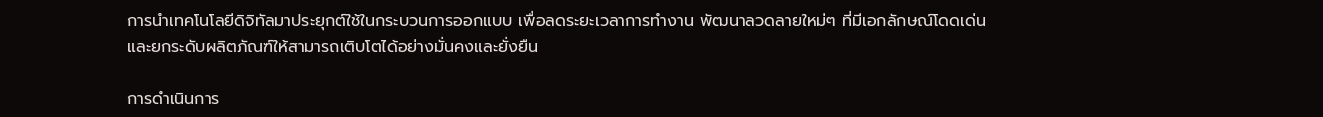การนำเทคโนโลยีดิจิทัลมาประยุกต์ใช้ในกระบวนการออกแบบ เพื่อลดระยะเวลาการทำงาน พัฒนาลวดลายใหม่ๆ ที่มีเอกลักษณ์โดดเด่น และยกระดับผลิตภัณฑ์ให้สามารถเติบโตได้อย่างมั่นคงและยั่งยืน

การดำเนินการ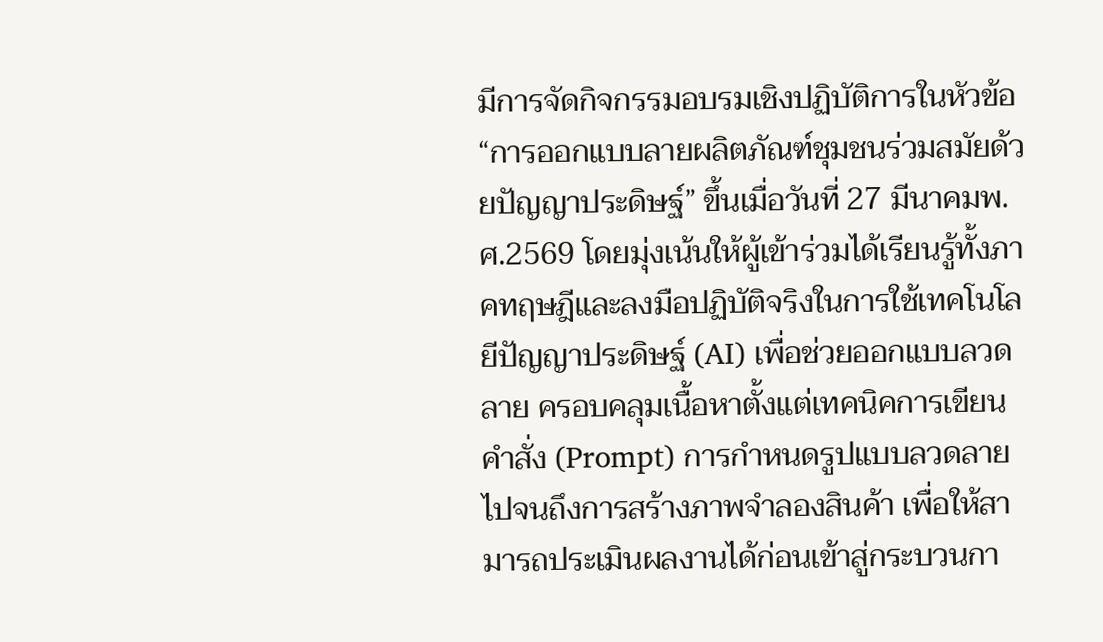มีการจัดกิจกรรมอบรมเชิงปฏิบัติการในหัวข้อ “การออกแบบลายผลิตภัณฑ์ชุมชนร่วมสมัยด้วยปัญญาประดิษฐ์” ขึ้นเมื่อวันที่ 27 มีนาคมพ.ศ.2569 โดยมุ่งเน้นให้ผู้เข้าร่วมได้เรียนรู้ทั้งภาคทฤษฎีและลงมือปฏิบัติจริงในการใช้เทคโนโลยีปัญญาประดิษฐ์ (AI) เพื่อช่วยออกแบบลวดลาย ครอบคลุมเนื้อหาตั้งแต่เทคนิคการเขียนคำสั่ง (Prompt) การกำหนดรูปแบบลวดลาย ไปจนถึงการสร้างภาพจำลองสินค้า เพื่อให้สามารถประเมินผลงานได้ก่อนเข้าสู่กระบวนกา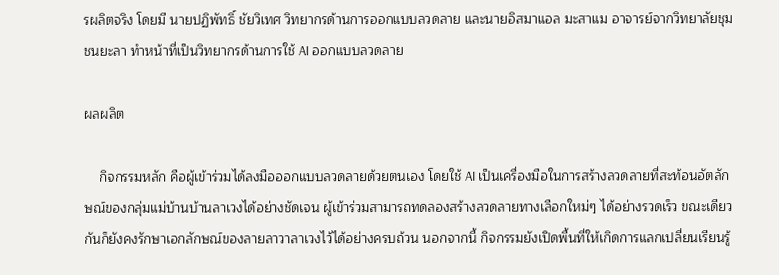รผลิตจริง โดยมี นายปฏิพัทธิ์ ชัยวิเทศ วิทยากรด้านการออกแบบลวดลาย และนายอิสมาแอล มะสาแม อาจารย์จากวิทยาลัยชุมชนยะลา ทำหน้าที่เป็นวิทยากรด้านการใช้ AI ออกแบบลวดลาย

ผลผลิต

    กิจกรรมหลัก คือผู้เข้าร่วมได้ลงมือออกแบบลวดลายด้วยตนเอง โดยใช้ AI เป็นเครื่องมือในการสร้างลวดลายที่สะท้อนอัตลักษณ์ของกลุ่มแม่บ้านบ้านลาเวงได้อย่างชัดเจน ผู้เข้าร่วมสามารถทดลองสร้างลวดลายทางเลือกใหม่ๆ ได้อย่างรวดเร็ว ขณะเดียวกันก็ยังคงรักษาเอกลักษณ์ของลายลาวาลาเวงไว้ได้อย่างครบถ้วน นอกจากนี้ กิจกรรมยังเปิดพื้นที่ให้เกิดการแลกเปลี่ยนเรียนรู้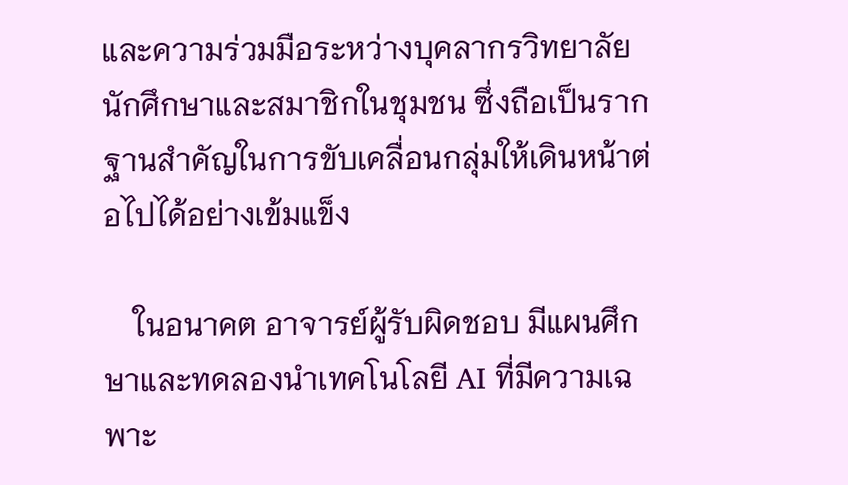และความร่วมมือระหว่างบุคลากรวิทยาลัย นักศึกษาและสมาชิกในชุมชน ซึ่งถือเป็นรากฐานสำคัญในการขับเคลื่อนกลุ่มให้เดินหน้าต่อไปได้อย่างเข้มแข็ง

    ในอนาคต อาจารย์ผู้รับผิดชอบ มีแผนศึกษาและทดลองนำเทคโนโลยี AI ที่มีความเฉพาะ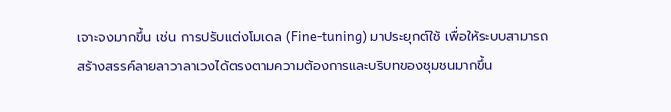เจาะจงมากขึ้น เช่น การปรับแต่งโมเดล (Fine-tuning) มาประยุกต์ใช้ เพื่อให้ระบบสามารถสร้างสรรค์ลายลาวาลาเวงได้ตรงตามความต้องการและบริบทของชุมชนมากขึ้น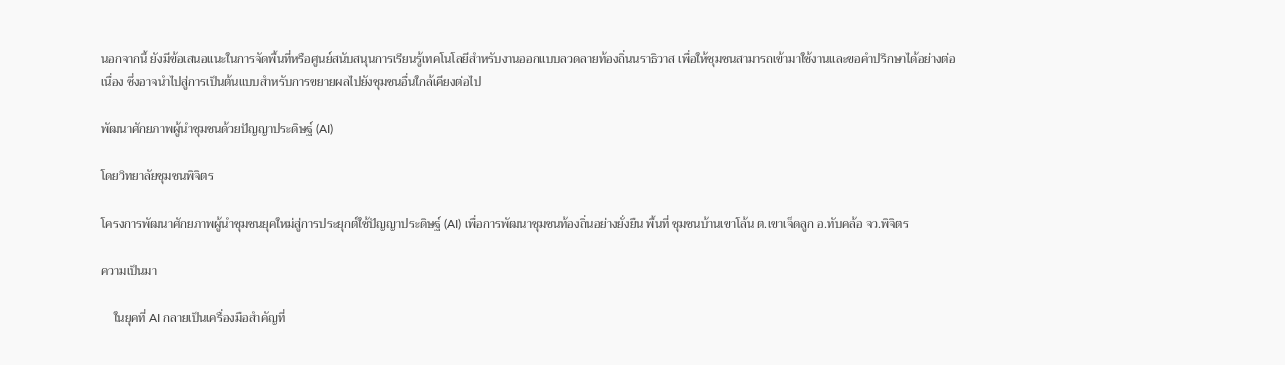นอกจากนี้ ยังมีข้อเสนอแนะในการจัดพื้นที่หรือศูนย์สนับสนุนการเรียนรู้เทคโนโลยีสำหรับงานออกแบบลวดลายท้องถิ่นนราธิวาส เพื่อให้ชุมชนสามารถเข้ามาใช้งานและขอคำปรึกษาได้อย่างต่อเนื่อง ซึ่งอาจนำไปสู่การเป็นต้นแบบสำหรับการขยายผลไปยังชุมชนอื่นใกล้เคียงต่อไป

พัฒนาศักยภาพผู้นำชุมชนด้วยปัญญาประดิษฐ์ (AI)

โดยวิทยาลัยชุมชนพิจิตร

โครงการพัฒนาศักยภาพผู้นำชุมชนยุคใหม่สู่การประยุกต์ใช้ปัญญาประดิษฐ์ (AI) เพื่อการพัฒนาชุมชนท้องถิ่นอย่างยั่งยืน พื้นที่ ชุมชนบ้านเขาโล้น ต.เขาเจ็ดลูก อ.ทับคล้อ จว.พิจิตร

ความเป็นมา

    ในยุคที่ AI กลายเป็นเครื่องมือสำคัญที่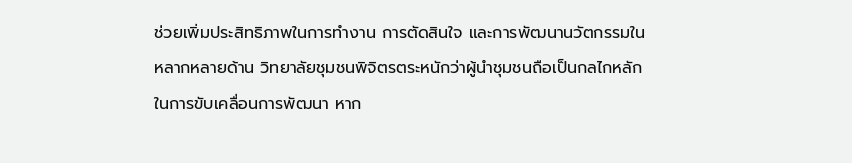ช่วยเพิ่มประสิทธิภาพในการทำงาน การตัดสินใจ และการพัฒนานวัตกรรมในหลากหลายด้าน วิทยาลัยชุมชนพิจิตรตระหนักว่าผู้นำชุมชนถือเป็นกลไกหลักในการขับเคลื่อนการพัฒนา หาก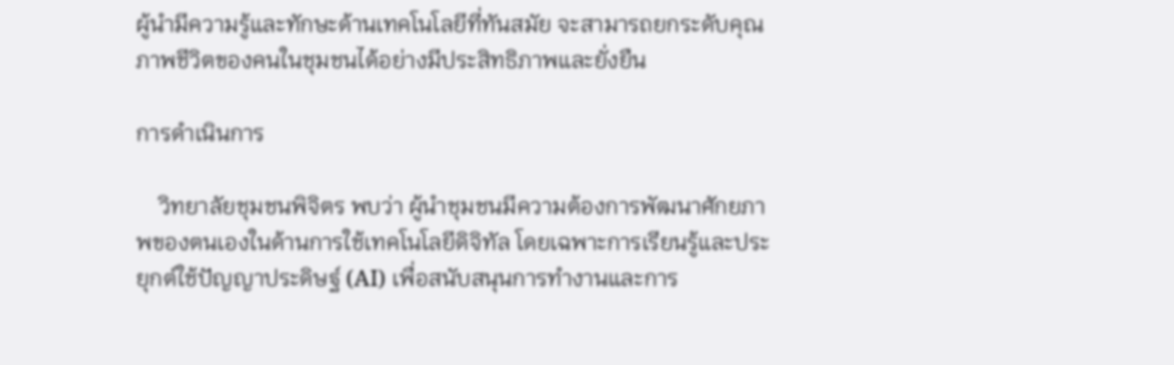ผู้นำมีความรู้และทักษะด้านเทคโนโลยีที่ทันสมัย จะสามารถยกระดับคุณภาพชีวิตของคนในชุมชนได้อย่างมีประสิทธิภาพและยั่งยืน

การดำเนินการ

    วิทยาลัยชุมชนพิจิตร พบว่า ผู้นำชุมชนมีความต้องการพัฒนาศักยภาพของตนเองในด้านการใช้เทคโนโลยีดิจิทัล โดยเฉพาะการเรียนรู้และประยุกต์ใช้ปัญญาประดิษฐ์ (AI) เพื่อสนับสนุนการทำงานและการ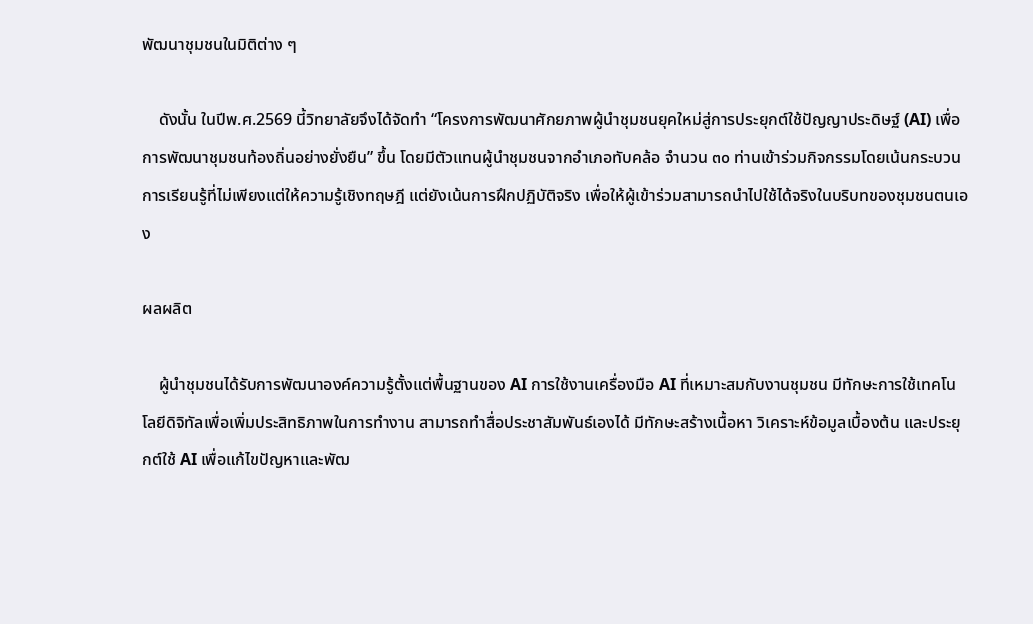พัฒนาชุมชนในมิติต่าง ๆ

    ดังนั้น ในปีพ.ศ.2569 นี้วิทยาลัยจึงได้จัดทำ “โครงการพัฒนาศักยภาพผู้นำชุมชนยุคใหม่สู่การประยุกต์ใช้ปัญญาประดิษฐ์ (AI) เพื่อการพัฒนาชุมชนท้องถิ่นอย่างยั่งยืน” ขึ้น โดยมีตัวแทนผู้นำชุมชนจากอำเภอทับคล้อ จำนวน ๓๐ ท่านเข้าร่วมกิจกรรมโดยเน้นกระบวนการเรียนรู้ที่ไม่เพียงแต่ให้ความรู้เชิงทฤษฎี แต่ยังเน้นการฝึกปฏิบัติจริง เพื่อให้ผู้เข้าร่วมสามารถนำไปใช้ได้จริงในบริบทของชุมชนตนเอง

ผลผลิต

    ผู้นำชุมชนได้รับการพัฒนาองค์ความรู้ตั้งแต่พื้นฐานของ AI การใช้งานเครื่องมือ AI ที่เหมาะสมกับงานชุมชน มีทักษะการใช้เทคโนโลยีดิจิทัลเพื่อเพิ่มประสิทธิภาพในการทำงาน สามารถทำสื่อประชาสัมพันธ์เองได้ มีทักษะสร้างเนื้อหา วิเคราะห์ข้อมูลเบื้องต้น และประยุกต์ใช้ AI เพื่อแก้ไขปัญหาและพัฒ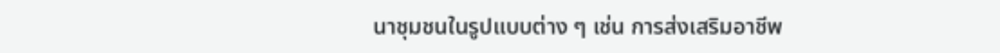นาชุมชนในรูปแบบต่าง ๆ เช่น การส่งเสริมอาชีพ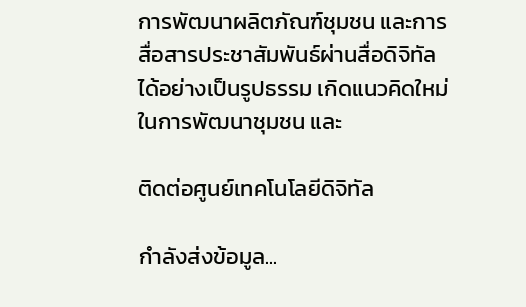การพัฒนาผลิตภัณฑ์ชุมชน และการสื่อสารประชาสัมพันธ์ผ่านสื่อดิจิทัลได้อย่างเป็นรูปธรรม เกิดแนวคิดใหม่ในการพัฒนาชุมชน และ

ติดต่อศูนย์เทคโนโลยีดิจิทัล

กำลังส่งข้อมูล...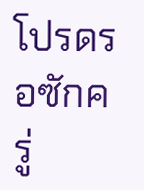โปรดรอซักครู่